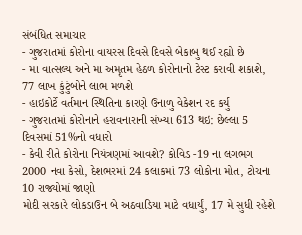સંબંધિત સમાચાર
- ગુજરાતમાં કોરોના વાયરસ દિવસે દિવસે બેકાબુ થઈ રહ્યો છે
- મા વાત્સલ્ય અને મા અમૃતમ હેઠળ કોરોનાનો ટેસ્ટ કરાવી શકાશે, 77 લાખ કુંટુંબોને લાભ મળશે
- હાઇકોર્ટે વર્તમાન સ્થિતિના કારણે ઉનાળુ વેકેશન રદ કર્યુ
- ગુજરાતમાં કોરોનાને હરાવનારાની સંખ્યા 613 થઇ: છેલ્લા 5 દિવસમાં 51%નો વધારો
- કેવી રીતે કોરોના નિયંત્રણમાં આવશે? કોવિડ -19 ના લગભગ 2000 નવા કેસો, દેશભરમાં 24 કલાકમાં 73 લોકોના મોત, ટોચના 10 રાજ્યોમાં જાણો
મોદી સરકારે લોકડાઉન બે અઠવાડિયા માટે વધાર્યું, 17 મે સુધી રહેશે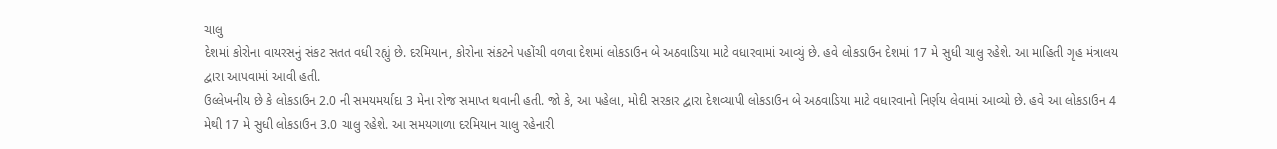ચાલુ
દેશમાં કોરોના વાયરસનું સંકટ સતત વધી રહ્યું છે. દરમિયાન, કોરોના સંકટને પહોંચી વળવા દેશમાં લોકડાઉન બે અઠવાડિયા માટે વધારવામાં આવ્યું છે. હવે લોકડાઉન દેશમાં 17 મે સુધી ચાલુ રહેશે. આ માહિતી ગૃહ મંત્રાલય દ્વારા આપવામાં આવી હતી.
ઉલ્લેખનીય છે કે લોકડાઉન 2.0 ની સમયમર્યાદા 3 મેના રોજ સમાપ્ત થવાની હતી. જો કે, આ પહેલા, મોદી સરકાર દ્વારા દેશવ્યાપી લોકડાઉન બે અઠવાડિયા માટે વધારવાનો નિર્ણય લેવામાં આવ્યો છે. હવે આ લોકડાઉન 4 મેથી 17 મે સુધી લોકડાઉન 3.0 ચાલુ રહેશે. આ સમયગાળા દરમિયાન ચાલુ રહેનારી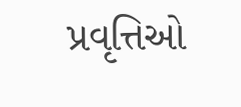પ્રવૃત્તિઓ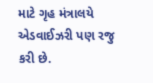માટે ગૃહ મંત્રાલયે એડવાઈઝરી પણ રજુ કરી છે.